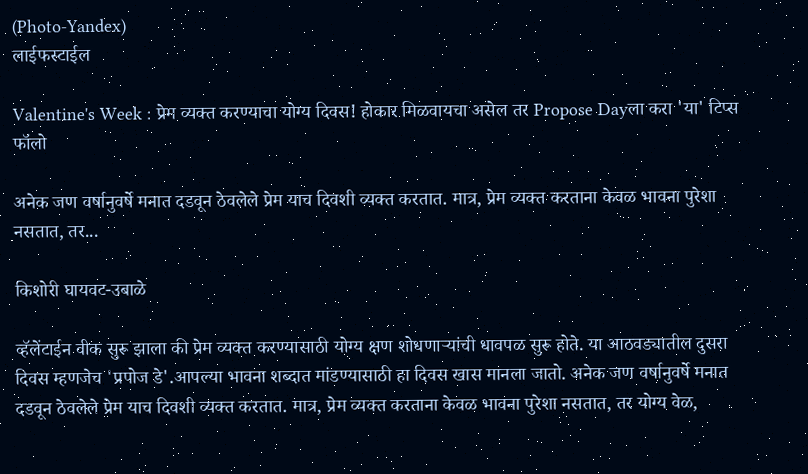(Photo-Yandex)
लाईफस्टाईल

Valentine's Week : प्रेम व्यक्त करण्याचा योग्य दिवस! होकार मिळवायचा असेल तर Propose Dayला करा 'या' टिप्स फॉलो

अनेक जण वर्षानुवर्षे मनात दडवून ठेवलेले प्रेम याच दिवशी व्यक्त करतात. मात्र, प्रेम व्यक्त करताना केवळ भावना पुरेशा नसतात, तर...

किशोरी घायवट-उबाळे

व्हॅलेंटाईन वीक सुरू झाला की प्रेम व्यक्त करण्यासाठी योग्य क्षण शोधणाऱ्यांची धावपळ सुरू होते. या आठवड्यातील दुसरा दिवस म्हणजेच 'प्रपोज डे'.आपल्या भावना शब्दात मांडण्यासाठी हा दिवस खास मानला जातो. अनेक जण वर्षानुवर्षे मनात दडवून ठेवलेले प्रेम याच दिवशी व्यक्त करतात. मात्र, प्रेम व्यक्त करताना केवळ भावना पुरेशा नसतात, तर योग्य वेळ,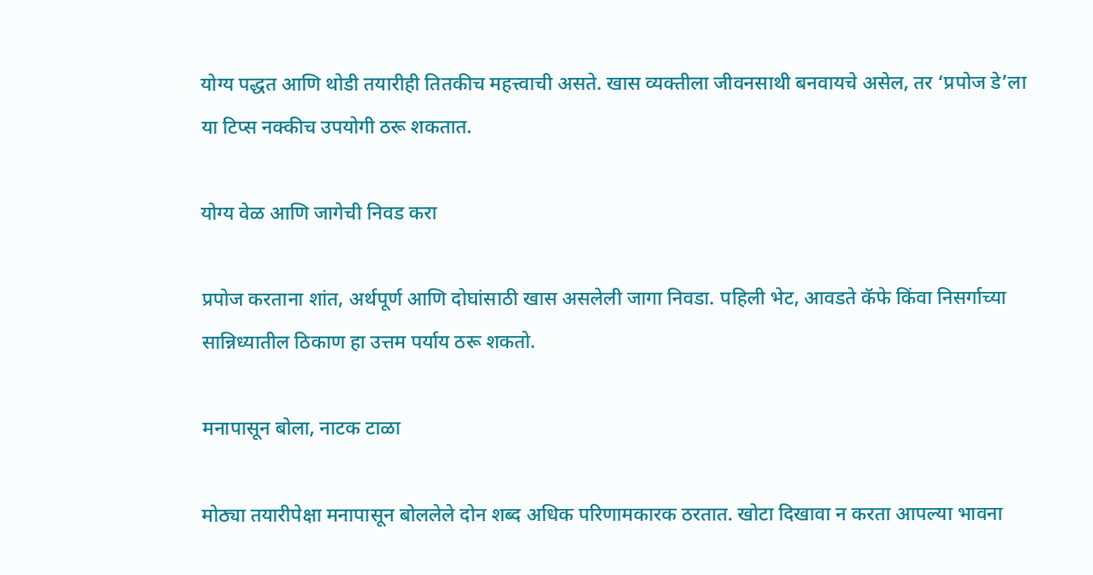योग्य पद्धत आणि थोडी तयारीही तितकीच महत्त्वाची असते. खास व्यक्तीला जीवनसाथी बनवायचे असेल, तर ‘प्रपोज डे’ला या टिप्स नक्कीच उपयोगी ठरू शकतात.

योग्य वेळ आणि जागेची निवड करा

प्रपोज करताना शांत, अर्थपूर्ण आणि दोघांसाठी खास असलेली जागा निवडा. पहिली भेट, आवडते कॅफे किंवा निसर्गाच्या सान्निध्यातील ठिकाण हा उत्तम पर्याय ठरू शकतो.

मनापासून बोला, नाटक टाळा

मोठ्या तयारीपेक्षा मनापासून बोललेले दोन शब्द अधिक परिणामकारक ठरतात. खोटा दिखावा न करता आपल्या भावना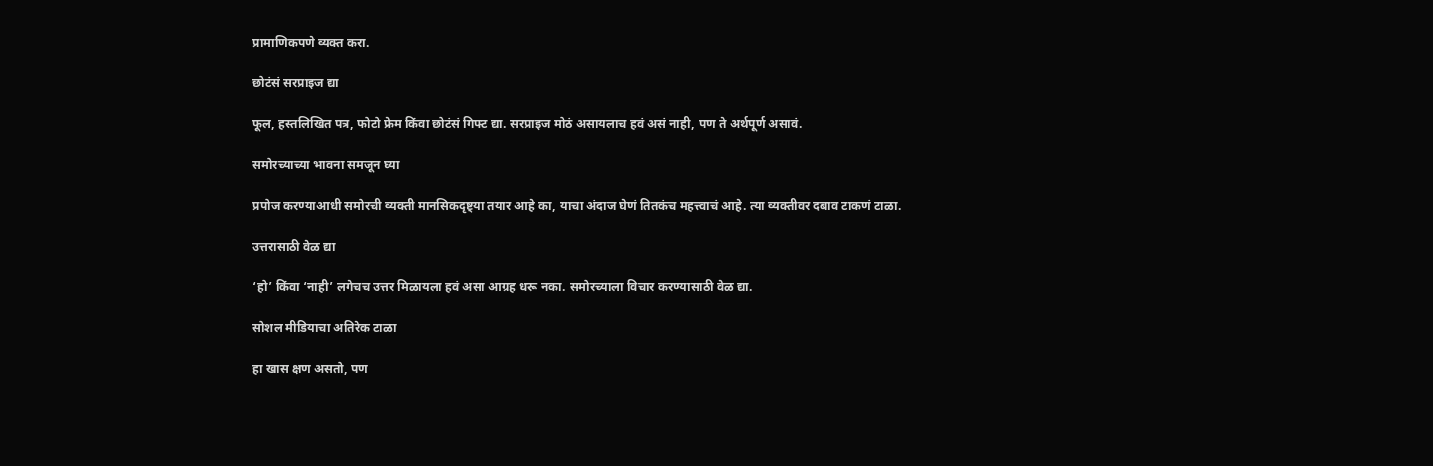प्रामाणिकपणे व्यक्त करा.

छोटंसं सरप्राइज द्या

फूल, हस्तलिखित पत्र, फोटो फ्रेम किंवा छोटंसं गिफ्ट द्या. सरप्राइज मोठं असायलाच हवं असं नाही, पण ते अर्थपूर्ण असावं.

समोरच्याच्या भावना समजून घ्या

प्रपोज करण्याआधी समोरची व्यक्ती मानसिकदृष्ट्या तयार आहे का, याचा अंदाज घेणं तितकंच महत्त्वाचं आहे. त्या व्यक्तीवर दबाव टाकणं टाळा.

उत्तरासाठी वेळ द्या

‘हो’ किंवा ‘नाही’ लगेचच उत्तर मिळायला हवं असा आग्रह धरू नका. समोरच्याला विचार करण्यासाठी वेळ द्या.

सोशल मीडियाचा अतिरेक टाळा

हा खास क्षण असतो, पण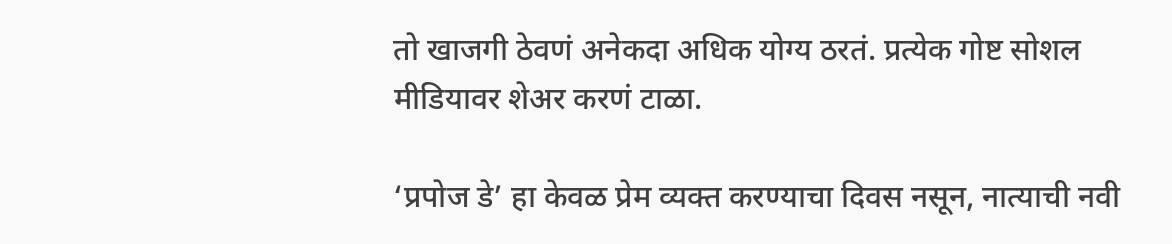तो खाजगी ठेवणं अनेकदा अधिक योग्य ठरतं. प्रत्येक गोष्ट सोशल मीडियावर शेअर करणं टाळा.

‘प्रपोज डे’ हा केवळ प्रेम व्यक्त करण्याचा दिवस नसून, नात्याची नवी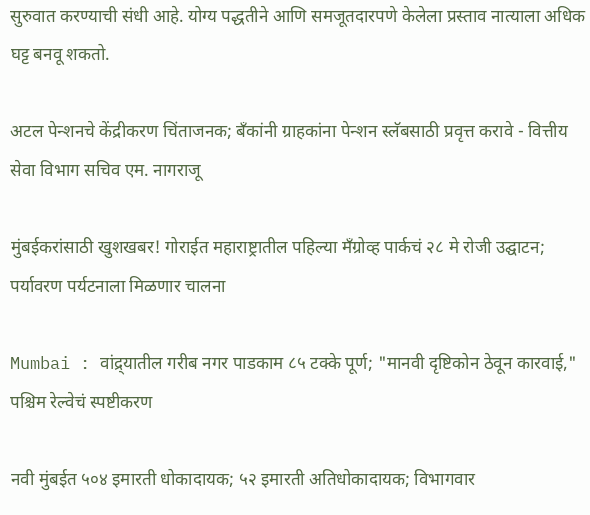सुरुवात करण्याची संधी आहे. योग्य पद्धतीने आणि समजूतदारपणे केलेला प्रस्ताव नात्याला अधिक घट्ट बनवू शकतो.

अटल पेन्शनचे केंद्रीकरण चिंताजनक; बँकांनी ग्राहकांना पेन्शन स्लॅबसाठी प्रवृत्त करावे - वित्तीय सेवा विभाग सचिव एम. नागराजू

मुंबईकरांसाठी खुशखबर! गोराईत महाराष्ट्रातील पहिल्या मँग्रोव्ह पार्कचं २८ मे रोजी उद्घाटन; पर्यावरण पर्यटनाला मिळणार चालना

Mumbai : वांद्र्यातील गरीब नगर पाडकाम ८५ टक्के पूर्ण; "मानवी दृष्टिकोन ठेवून कारवाई," पश्चिम रेल्वेचं स्पष्टीकरण

नवी मुंबईत ५०४ इमारती धोकादायक; ५२ इमारती अतिधोकादायक; विभागवार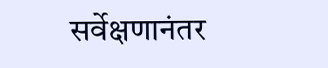सर्वेक्षणानंतर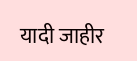यादी जाहीर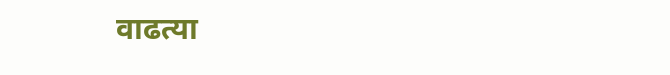वाढत्या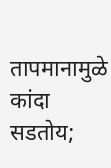तापमानामुळे कांदा सडतोय;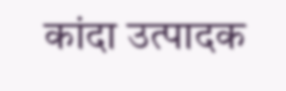कांदा उत्पादक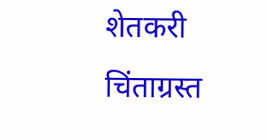शेतकरी चिंताग्रस्त